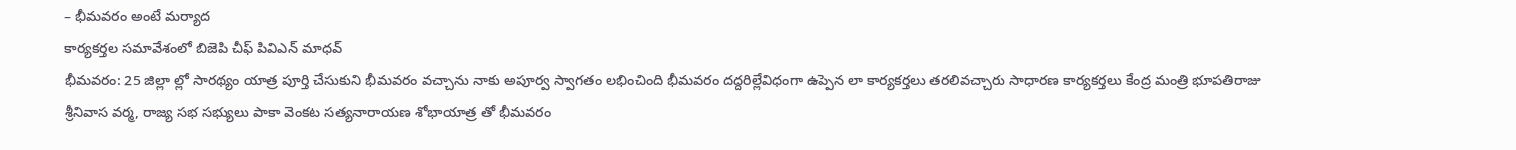– భీమవరం అంటే మర్యాద
కార్యకర్తల సమావేశంలో బిజెపి చీఫ్ పివిఎన్ మాధవ్
భీమవరం: 25 జిల్లా ల్లో సారథ్యం యాత్ర పూర్తి చేసుకుని భీమవరం వచ్చాను నాకు అపూర్వ స్వాగతం లభించింది భీమవరం దద్దరిల్లేవిధంగా ఉప్పెన లా కార్యకర్తలు తరలివచ్చారు సాధారణ కార్యకర్తలు కేంద్ర మంత్రి భూపతిరాజు శ్రీనివాస వర్మ, రాజ్య సభ సభ్యులు పాకా వెంకట సత్యనారాయణ శోభాయాత్ర తో భీమవరం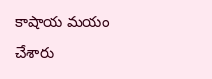కాషాయ మయం చేశారు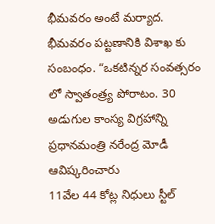భీమవరం అంటే మర్యాద. భీమవరం పట్టణానికి విశాఖ కు సంబంధం. “ఒకటిన్నర సంవత్సరం లో స్వాతంత్ర్య పోరాటం. 30 అడుగుల కాంస్య విగ్రహాన్ని ప్రధానమంత్రి నరేంద్ర మోడీ ఆవిష్కరించారు
11వేల 44 కోట్ల నిధులు స్టీల్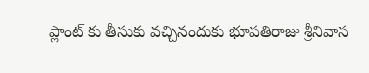ప్లాంట్ కు తీసుకు వచ్చినందుకు భూపతిరాజు శ్రీనివాస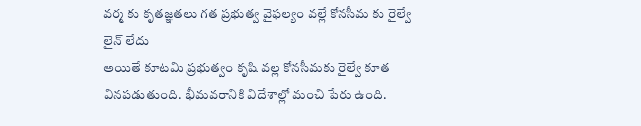వర్మ కు కృతజ్ఞతలు గత ప్రభుత్వ వైఫల్యం వల్లే కోనసీమ కు రైల్వే లైన్ లేదు
అయితే కూటమి ప్రభుత్వం కృషి వల్ల కోనసీమకు రైల్వే కూత వినపడుతుంది. భీమవరానికి విదేశాల్లో మంచి పేరు ఉంది.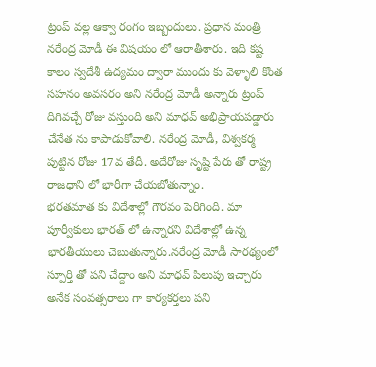ట్రంప్ వల్ల ఆక్వా రంగం ఇబ్బందులు. ప్రధాన మంత్రి నరేంద్ర మోడీ ఈ విషయం లో ఆరాతీశారు. ఇది కష్ట కాలం స్వదేశీ ఉద్యమం ద్వారా ముందు కు వెళ్ళాలి కొంత సహనం అవసరం అని నరేంద్ర మోడీ అన్నారు ట్రంప్ దిగివచ్చే రోజు వస్తుంది అని మాధవ్ అభిప్రాయపడ్డారు
చేనేత ను కాపాడుకోవాలి. నరేంద్ర మోడీ, విశ్వకర్మ పుట్టిన రోజు 17వ తేదీ. అదేరోజు సృష్టి పేరు తో రాష్ట్ర రాజధాని లో భారీగా చేయబోతున్నాం.
భరతమాత కు విదేశాల్లో గౌరవం పెరిగింది. మా పూర్వీకులు భారత్ లో ఉన్నారని విదేశాల్లో ఉన్న భారతీయులు చెబుతున్నారు.నరేంద్ర మోడీ సారథ్యంలో స్పూర్తి తో పని చేద్దాం అని మాధవ్ పిలుపు ఇచ్చారు
అనేక సంవత్సరాలు గా కార్యకర్తలు పని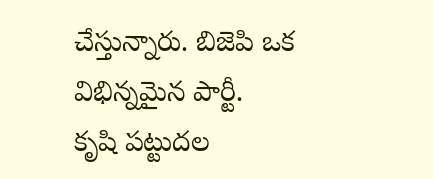చేస్తున్నారు. బిజెపి ఒక విభిన్నమైన పార్టీ.
కృషి పట్టుదల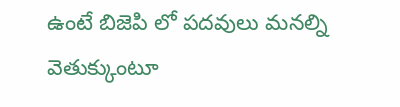ఉంటే బిజెపి లో పదవులు మనల్ని వెతుక్కుంటూ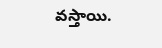వస్తాయి.